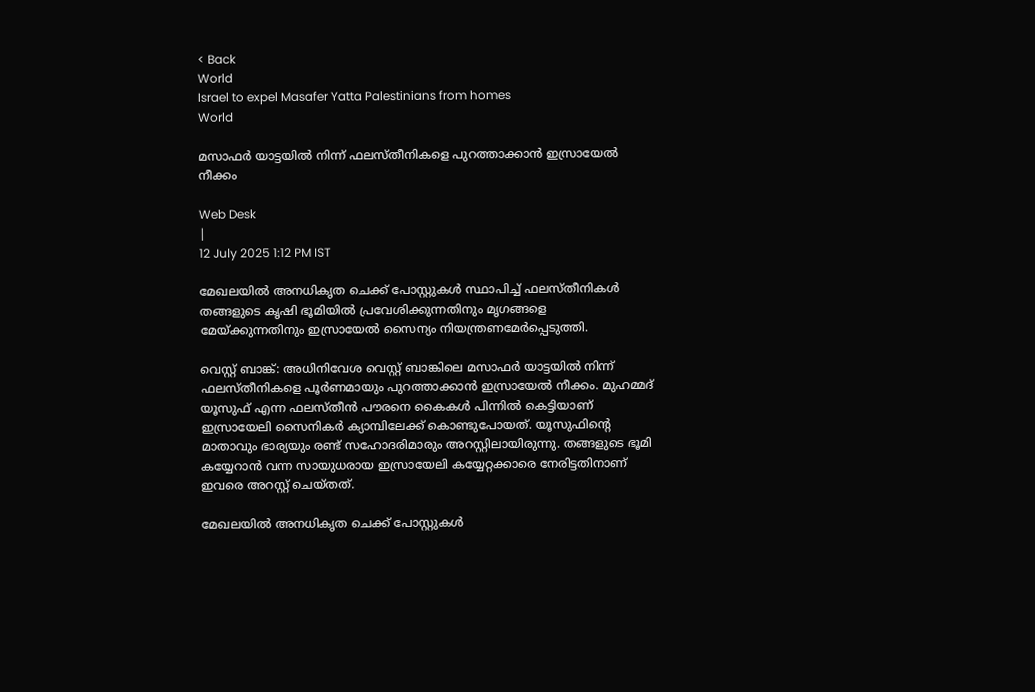< Back
World
Israel to expel Masafer Yatta Palestinians from homes
World

മസാഫർ യാട്ടയിൽ നിന്ന് ഫലസ്തീനികളെ പുറത്താക്കാൻ ഇസ്രായേൽ നീക്കം

Web Desk
|
12 July 2025 1:12 PM IST

മേഖലയിൽ അനധികൃത ചെക്ക് പോസ്റ്റുകൾ സ്ഥാപിച്ച് ഫലസ്തീനികൾ തങ്ങളുടെ കൃഷി ഭൂമിയിൽ പ്രവേശിക്കുന്നതിനും മൃഗങ്ങളെ മേയ്ക്കുന്നതിനും ഇസ്രായേൽ സൈന്യം നിയന്ത്രണമേർപ്പെടുത്തി.

വെസ്റ്റ് ബാങ്ക്: അധിനിവേശ വെസ്റ്റ് ബാങ്കിലെ മസാഫർ യാട്ടയിൽ നിന്ന് ഫലസ്തീനികളെ പൂർണമായും പുറത്താക്കാൻ ഇസ്രായേൽ നീക്കം. മുഹമ്മദ് യൂസുഫ് എന്ന ഫലസ്തീൻ പൗരനെ കൈകൾ പിന്നിൽ കെട്ടിയാണ് ഇസ്രായേലി സൈനികർ ക്യാമ്പിലേക്ക് കൊണ്ടുപോയത്. യൂസുഫിന്റെ മാതാവും ഭാര്യയും രണ്ട് സഹോദരിമാരും അറസ്റ്റിലായിരുന്നു. തങ്ങളുടെ ഭൂമി കയ്യേറാൻ വന്ന സായുധരായ ഇസ്രായേലി കയ്യേറ്റക്കാരെ നേരിട്ടതിനാണ് ഇവരെ അറസ്റ്റ് ചെയ്തത്.

മേഖലയിൽ അനധികൃത ചെക്ക് പോസ്റ്റുകൾ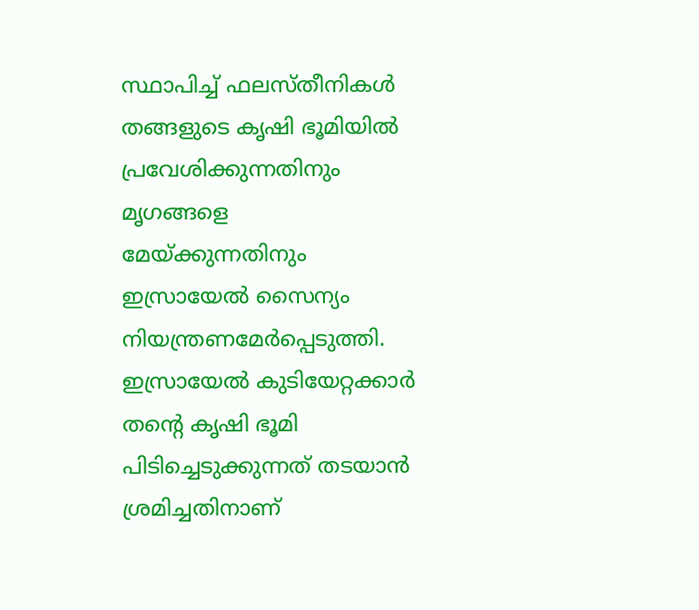സ്ഥാപിച്ച് ഫലസ്തീനികൾ തങ്ങളുടെ കൃഷി ഭൂമിയിൽ പ്രവേശിക്കുന്നതിനും മൃഗങ്ങളെ മേയ്ക്കുന്നതിനും ഇസ്രായേൽ സൈന്യം നിയന്ത്രണമേർപ്പെടുത്തി. ഇസ്രായേൽ കുടിയേറ്റക്കാർ തന്റെ കൃഷി ഭൂമി പിടിച്ചെടുക്കുന്നത് തടയാൻ ശ്രമിച്ചതിനാണ്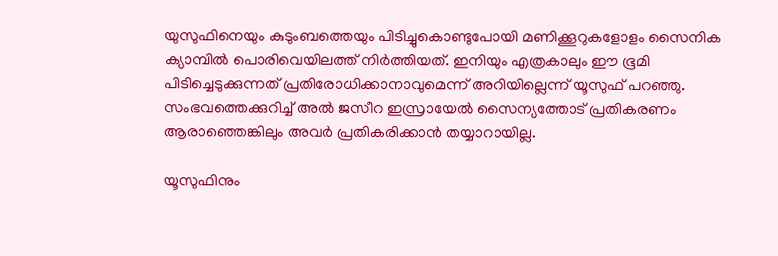യുസുഫിനെയും കുടുംബത്തെയും പിടിച്ചുകൊണ്ടുപോയി മണിക്കൂറുകളോളം സൈനിക ക്യാമ്പിൽ പൊരിവെയിലത്ത് നിർത്തിയത്. ഇനിയും എത്രകാലും ഈ ഭൂമി പിടിച്ചെടുക്കുന്നത് പ്രതിരോധിക്കാനാവുമെന്ന് അറിയില്ലെന്ന് യൂസുഫ് പറഞ്ഞു. സംഭവത്തെക്കുറിച്ച് അൽ ജസീറ ഇസ്രായേൽ സൈന്യത്തോട് പ്രതികരണം ആരാഞ്ഞെങ്കിലും അവർ പ്രതികരിക്കാൻ തയ്യാറായില്ല.

യൂസുഫിനും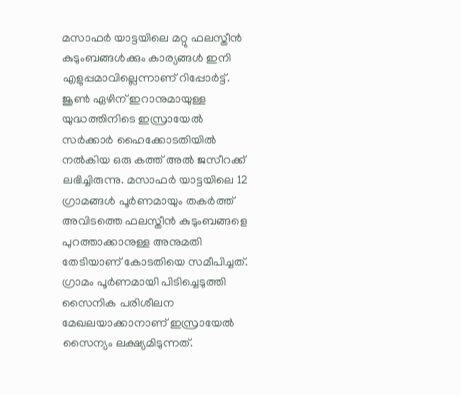മസാഫർ യാട്ടയിലെ മറ്റു ഫലസ്തീൻ കുടുംബങ്ങൾക്കും കാര്യങ്ങൾ ഇനി എളുപ്പമാവില്ലെന്നാണ് റിപ്പോർട്ട്. ജൂൺ ഏഴിന് ഇറാനുമായുള്ള യുദ്ധത്തിനിടെ ഇസ്രായേൽ സർക്കാർ ഹൈക്കോടതിയിൽ നൽകിയ ഒരു കത്ത് അൽ ജസീറക്ക് ലഭിച്ചിരുന്നു. മസാഫർ യാട്ടയിലെ 12 ഗ്രാമങ്ങൾ പൂർണമായും തകർത്ത് അവിടത്തെ ഫലസ്തീൻ കുടുംബങ്ങളെ പുറത്താക്കാനുള്ള അനുമതി തേടിയാണ് കോടതിയെ സമീപിച്ചത്. ഗ്രാമം പൂർണമായി പിടിച്ചെടുത്തി സൈനിക പരിശീലന മേഖലയാക്കാനാണ് ഇസ്രായേൽ സൈന്യം ലക്ഷ്യമിടുന്നത്.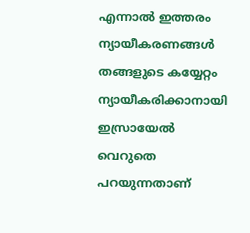എന്നാൽ ഇത്തരം ന്യായീകരണങ്ങൾ തങ്ങളുടെ കയ്യേറ്റം ന്യായീകരിക്കാനായി ഇസ്രായേൽ വെറുതെ പറയുന്നതാണ്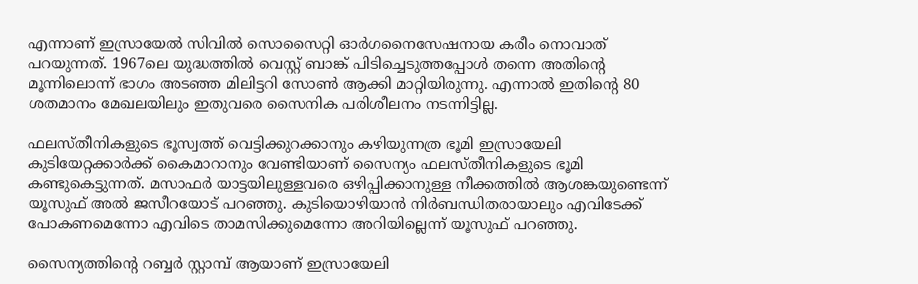എന്നാണ് ഇസ്രായേൽ സിവിൽ സൊസൈറ്റി ഓർഗനൈസേഷനായ കരീം നൊവാത് പറയുന്നത്. 1967ലെ യുദ്ധത്തിൽ വെസ്റ്റ് ബാങ്ക് പിടിച്ചെടുത്തപ്പോൾ തന്നെ അതിന്റെ മൂന്നിലൊന്ന് ഭാഗം അടഞ്ഞ മിലിട്ടറി സോൺ ആക്കി മാറ്റിയിരുന്നു. എന്നാൽ ഇതിന്റെ 80 ശതമാനം മേഖലയിലും ഇതുവരെ സൈനിക പരിശീലനം നടന്നിട്ടില്ല.

ഫലസ്തീനികളുടെ ഭൂസ്വത്ത് വെട്ടിക്കുറക്കാനും കഴിയുന്നത്ര ഭൂമി ഇസ്രായേലി കുടിയേറ്റക്കാർക്ക് കൈമാറാനും വേണ്ടിയാണ് സൈന്യം ഫലസ്തീനികളുടെ ഭൂമി കണ്ടുകെട്ടുന്നത്. മസാഫർ യാട്ടയിലുള്ളവരെ ഒഴിപ്പിക്കാനുള്ള നീക്കത്തിൽ ആശങ്കയുണ്ടെന്ന് യൂസുഫ് അൽ ജസീറയോട് പറഞ്ഞു. കുടിയൊഴിയാൻ നിർബന്ധിതരായാലും എവിടേക്ക് പോകണമെന്നോ എവിടെ താമസിക്കുമെന്നോ അറിയില്ലെന്ന് യൂസുഫ് പറഞ്ഞു.

സൈന്യത്തിന്റെ റബ്ബർ സ്റ്റാമ്പ് ആയാണ് ഇസ്രായേലി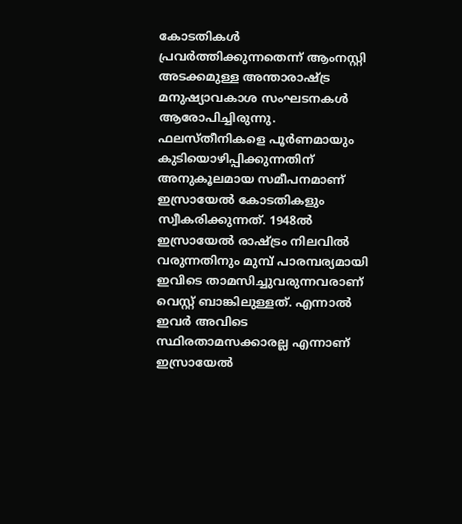കോടതികൾ പ്രവർത്തിക്കുന്നതെന്ന് ആംനസ്റ്റി അടക്കമുള്ള അന്താരാഷ്ട്ര മനുഷ്യാവകാശ സംഘടനകൾ ആരോപിച്ചിരുന്നു. ഫലസ്തീനികളെ പൂർണമായും കുടിയൊഴിപ്പിക്കുന്നതിന് അനുകൂലമായ സമീപനമാണ് ഇസ്രായേൽ കോടതികളും സ്വീകരിക്കുന്നത്. 1948ൽ ഇസ്രായേൽ രാഷ്ട്രം നിലവിൽ വരുന്നതിനും മുമ്പ് പാരമ്പര്യമായി ഇവിടെ താമസിച്ചുവരുന്നവരാണ് വെസ്റ്റ് ബാങ്കിലുള്ളത്. എന്നാൽ ഇവർ അവിടെ സ്ഥിരതാമസക്കാരല്ല എന്നാണ് ഇസ്രായേൽ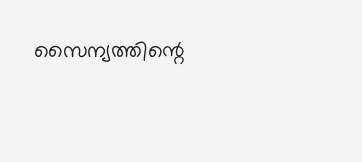സൈന്യത്തിന്റെ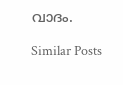വാദം.

Similar Posts